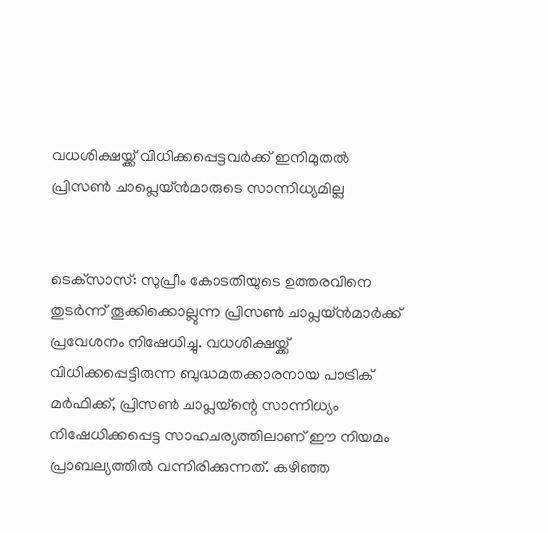വധശിക്ഷയ്ക്ക് വിധിക്കപ്പെട്ടവര്‍ക്ക് ഇനിമുതല്‍ പ്രിസണ്‍ ചാപ്ലെയ്ന്‍മാരുടെ സാന്നിധ്യമില്ല


ടെക്‌സാസ്: സുപ്രീം കോടതിയുടെ ഉത്തരവിനെ തുടര്‍ന്ന് തൂക്കിക്കൊല്ലുന്ന പ്രിസണ്‍ ചാപ്ലയ്ന്‍മാര്‍ക്ക് പ്രവേശനം നിഷേധിച്ചു. വധശിക്ഷയ്ക്ക് വിധിക്കപ്പെട്ടിരുന്ന ബുദ്ധമതക്കാരനായ പാട്രിക് മര്‍ഫിക്ക്, പ്രിസണ്‍ ചാപ്ലയ്‌ന്റെ സാന്നിധ്യം നിഷേധിക്കപ്പെട്ട സാഹചര്യത്തിലാണ് ഈ നിയമം പ്രാബല്യത്തില്‍ വന്നിരിക്കുന്നത്. കഴിഞ്ഞ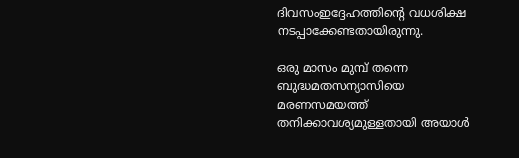ദിവസംഇദ്ദേഹത്തിന്റെ വധശിക്ഷ നടപ്പാക്കേണ്ടതായിരുന്നു.

ഒരു മാസം മുമ്പ് തന്നെ ബുദ്ധമതസന്യാസിയെ മരണസമയത്ത് തനിക്കാവശ്യമുള്ളതായി അയാള്‍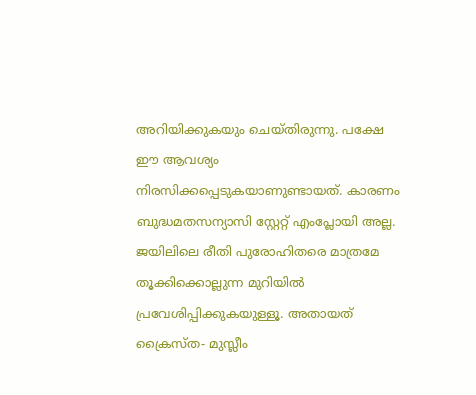അറിയിക്കുകയും ചെയ്തിരുന്നു. പക്ഷേ ഈ ആവശ്യം നിരസിക്കപ്പെടുകയാണുണ്ടായത്. കാരണം ബുദ്ധമതസന്യാസി സ്റ്റേറ്റ് എംപ്ലോയി അല്ല. ജയിലിലെ രീതി പുരോഹിതരെ മാത്രമേ തൂക്കിക്കൊല്ലുന്ന മുറിയില്‍ പ്രവേശിപ്പിക്കുകയുള്ളൂ. അതായത് ക്രൈസ്ത- മുസ്ലീം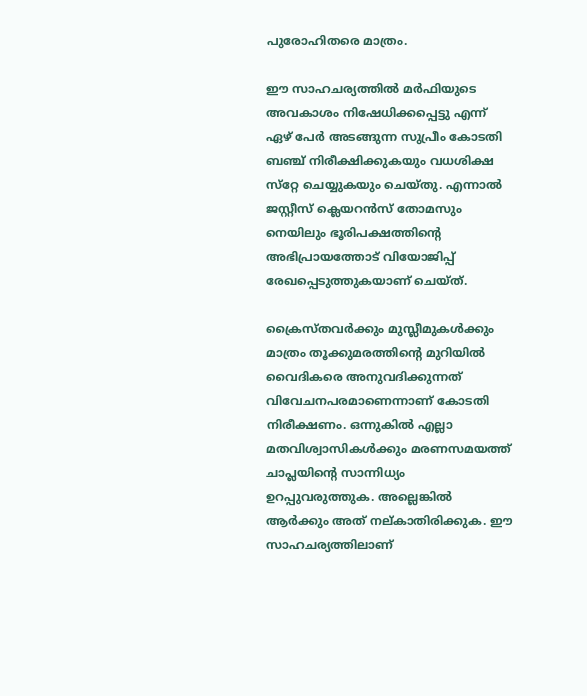പുരോഹിതരെ മാത്രം.

ഈ സാഹചര്യത്തില്‍ മര്‍ഫിയുടെ അവകാശം നിഷേധിക്കപ്പെട്ടു എന്ന് ഏഴ് പേര്‍ അടങ്ങുന്ന സുപ്രീം കോടതി ബഞ്ച് നിരീക്ഷിക്കുകയും വധശിക്ഷ സ്‌റ്റേ ചെയ്യുകയും ചെയ്തു. എന്നാല്‍ ജസ്റ്റീസ് ക്ലെയറന്‍സ് തോമസും നെയിലും ഭൂരിപക്ഷത്തിന്റെ അഭിപ്രായത്തോട് വിയോജിപ്പ് രേഖപ്പെടുത്തുകയാണ് ചെയ്ത്.

ക്രൈസ്തവര്‍ക്കും മുസ്ലീമുകള്‍ക്കും മാത്രം തൂക്കുമരത്തിന്റെ മുറിയില്‍ വൈദികരെ അനുവദിക്കുന്നത് വിവേചനപരമാണെന്നാണ് കോടതി നിരീക്ഷണം. ഒന്നുകില്‍ എല്ലാ മതവിശ്വാസികള്‍ക്കും മരണസമയത്ത് ചാപ്ലയിന്റെ സാന്നിധ്യം ഉറപ്പുവരുത്തുക. അല്ലെങ്കില്‍ ആര്‍ക്കും അത് നല്കാതിരിക്കുക. ഈ സാഹചര്യത്തിലാണ്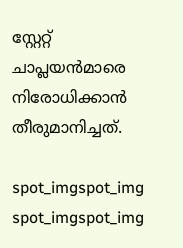സ്റ്റേറ്റ് ചാപ്ലയന്‍മാരെ നിരോധിക്കാന്‍ തീരുമാനിച്ചത്.

spot_imgspot_img
spot_imgspot_img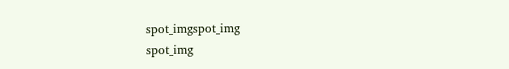spot_imgspot_img
spot_img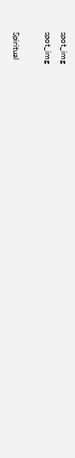spot_img
spot_img

Spiritual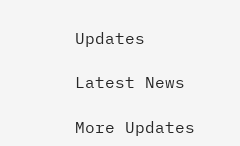Updates

Latest News

More Updates